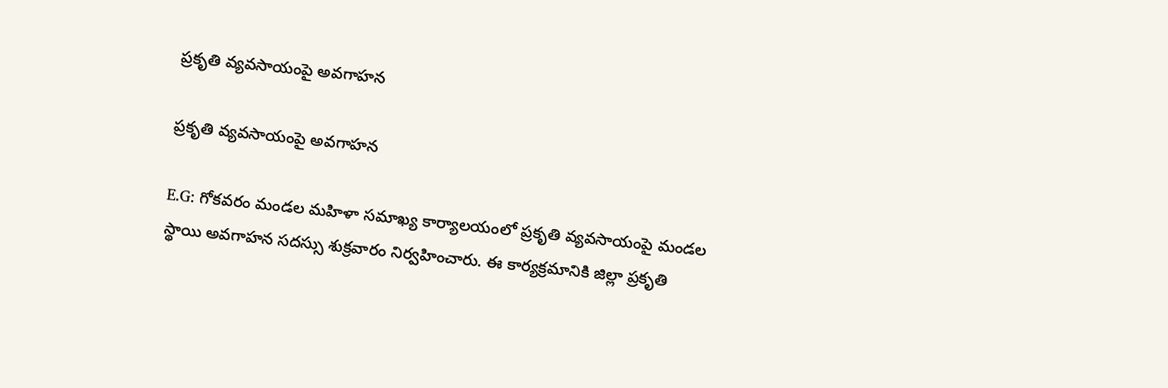ప్రకృతి వ్యవసాయంపై అవగాహన

ప్రకృతి వ్యవసాయంపై అవగాహన

E.G: గోకవరం మండల మహిళా సమాఖ్య కార్యాలయంలో ప్రకృతి వ్యవసాయంపై మండల స్థాయి అవగాహన సదస్సు శుక్రవారం నిర్వహించారు. ఈ కార్యక్రమానికి జిల్లా ప్రకృతి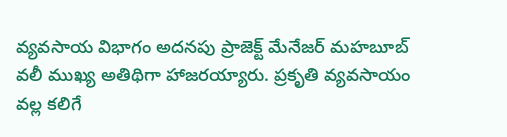వ్యవసాయ విభాగం అదనపు ప్రాజెక్ట్ మేనేజర్ మహబూబ్ వలీ ముఖ్య అతిథిగా హాజరయ్యారు. ప్రకృతి వ్యవసాయం వల్ల కలిగే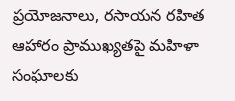ప్రయోజనాలు, రసాయన రహిత ఆహారం ప్రాముఖ్యతపై మహిళా సంఘాలకు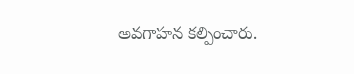అవగాహన కల్పించారు.